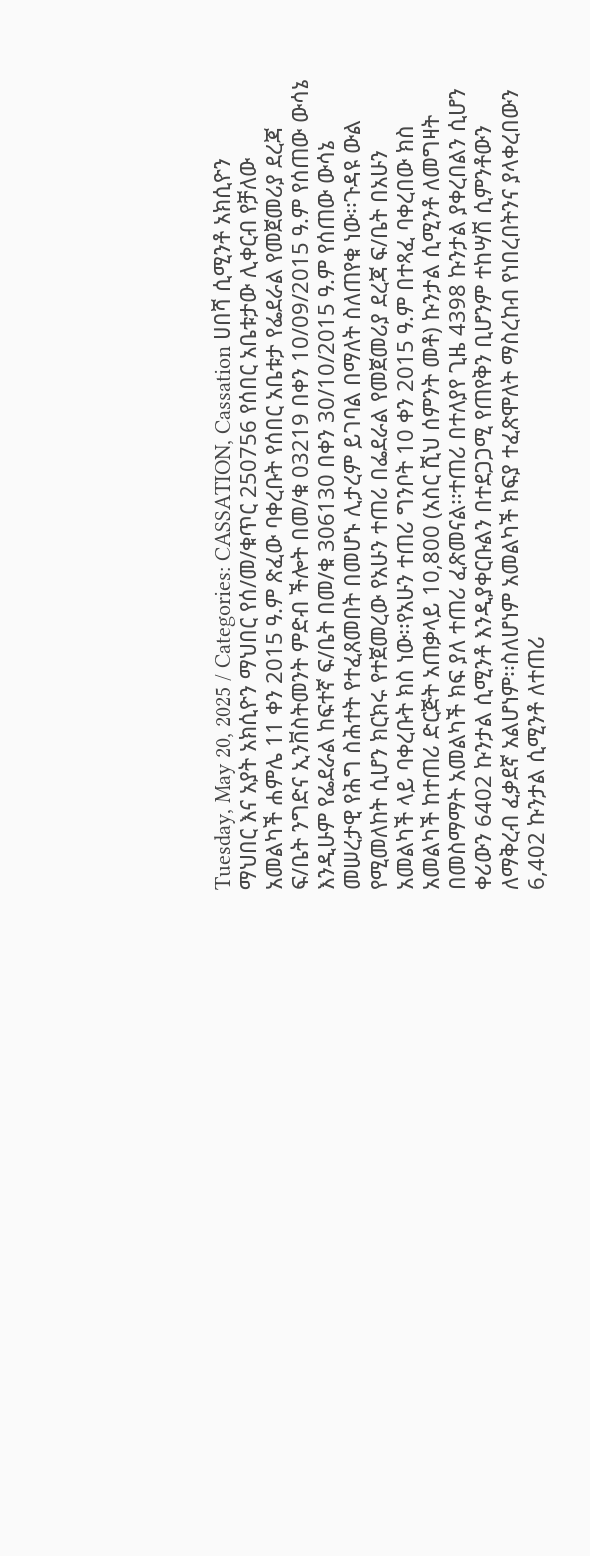Tuesday, May 20, 2025 / Categories: CASSATION, Cassation ሀበሻ ሲሚንቶ አክሲዮን ማህበር እና አያት አክሲዮን ማህበር የሰ/መ/ቁጥር 250756 የሰበር አቤቱታው ሊቀርብ የቻለው አመልካች ሐምሌ 11 ቀን 2015 ዓ.ም ጽፈው ባቀረቡት የሰበር አቤቱታ የፌደራል የመጀመሪያ ደረጃ ፍ/ቤት ንግድና ኢንቨስትመንት ምድብ ችሎት በመ/ቁ 03219 በቀን 10/09/2015 ዓ.ም የሰጠው ውሳኔ እንዲሁም የፌደራል ከፍተኛ ፍ/ቤት በመ/ቁ 306130 በቀን 30/10/2015 ዓ.ም የሰጠው ውሳኔ መሠረታዊ የሕግ ስሕተት የተፈጸመበት በመሆኑ ሊታረም ይገባል በማለት ስለጠየቁ ነው፡፡ጉዳዩ ውል የሚመለከት ሲሆን ክርክሩ የተጀመረው የአሁን ተጠሪ በፌደራል የመጀመሪያ ደረጃ ፍ/ቤት በአሁን አመልካች ላይ ባቀረቡት ክስ ነው፡፡የአሁን ተጠሪ ግንቦት 10 ቀን 2015 ዓ.ም በተጻፈ ባቀረበው ክስ አመልካች ከተጠሪ ድርጅት አጠቃላይ 10,800 (አስር ሺህ ሰምንት መቶ) ኩንታል ሲሚንቶ ለመግዛት በመስማማት አመልካች ክፍ ያለ ተጠሪ ፈጽመናል፡፡ተጠሪ በተለያየ ጊዜ 4398 ኩንታል ያቀረበልን ሲሆን ቀሪውን 6402 ኩንታል ሲሚንቶ እንዲያቀርቡልን በተደጋጋሚ የጠየቅን ቢሆንም ተከሣሽ ሲምንቶውን ለማቅረብ ፈቃደኛ አልሆነም፡፡ስለሆነም አመልካች ክፍያ ተፈጽሞለት ማስረከብ የነበረበትንና ያላቀረበውን 6,402 ኩንታል ሲሚንቶ ለተጠሪ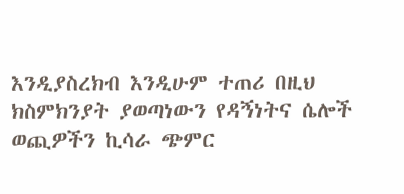እንዲያስረክብ እንዲሁም ተጠሪ በዚህ ክስምክንያት ያወጣነውን የዳኝነትና ሴሎች ወጪዎችን ኪሳራ ጭምር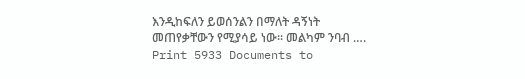እንዲከፍለን ይወሰንልን በማለት ዳኝነት መጠየቃቸውን የሚያሳይ ነው፡፡ መልካም ንባብ …. Print 5933 Documents to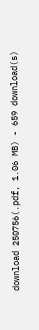download 250756(.pdf, 1.06 MB) - 659 download(s)